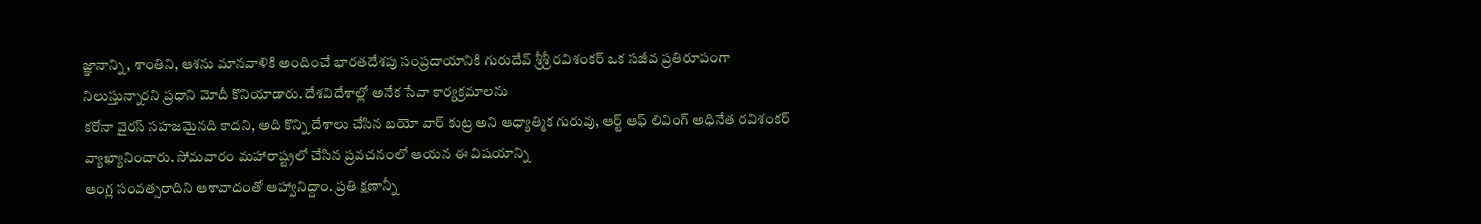జ్ఞానాన్ని, శాంతిని, ఆశను మానవాళికి అందించే భారతదేశపు సంప్రదాయానికి గురుదేవ్ శ్రీశ్రీ రవిశంకర్ ఒక సజీవ ప్రతిరూపంగా నిలుస్తున్నారని ప్రధాని మోదీ కొనియాడారు. దేశవిదేశాల్లో అనేక సేవా కార్యక్రమాలను
కరోనా వైరస్ సహజమైనది కాదని, అది కొన్ని దేశాలు చేసిన బయో వార్ కుట్ర అని ఆధ్యాత్మిక గురువు, ఆర్ట్ ఆఫ్ లివింగ్ అధినేత రవిశంకర్ వ్యాఖ్యానించారు. సోమవారం మహారాష్ట్రలో చేసిన ప్రవచనంలో ఆయన ఈ విషయాన్ని
ఆంగ్ల సంవత్సరాదిని ఆశావాదంతో ఆహ్వానిద్దాం. ప్రతి క్షణాన్నీ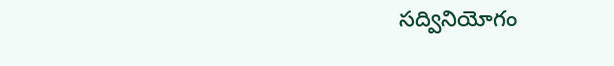సద్వినియోగం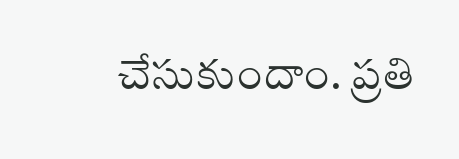చేసుకుందాం. ప్రతి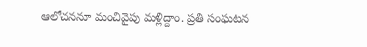ఆలోచననూ మంచివైపు మళ్లిద్దాం. ప్రతి సంఘటన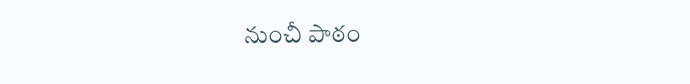నుంచీ పాఠం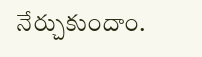నేర్చుకుందాం.